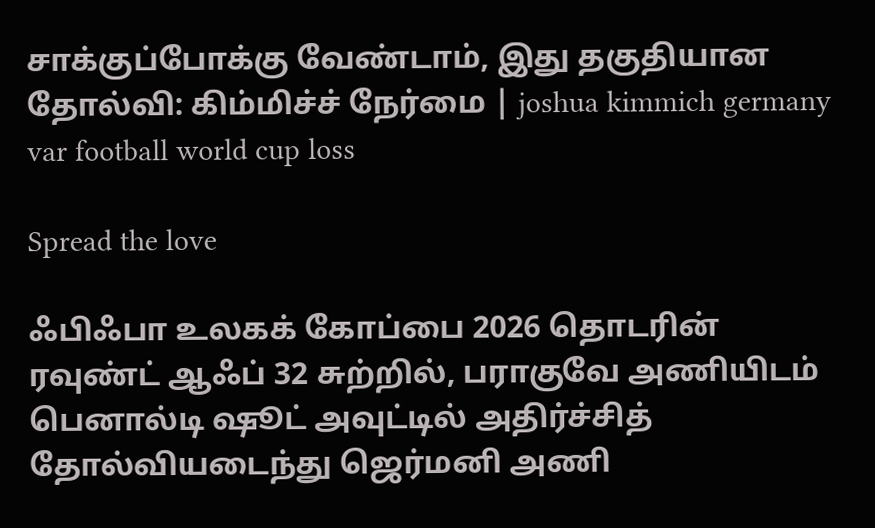சாக்குப்போக்கு வேண்டாம், இது தகுதியான தோல்வி: கிம்மிச்ச் நேர்மை | joshua kimmich germany var football world cup loss

Spread the love

ஃபிஃபா உலகக் கோப்பை 2026 தொடரின் ரவுண்ட் ஆஃப் 32 சுற்றில், பராகுவே அணியிடம் பெனால்டி ஷூட் அவுட்டில் அதிர்ச்சித் தோல்வியடைந்து ஜெர்மனி அணி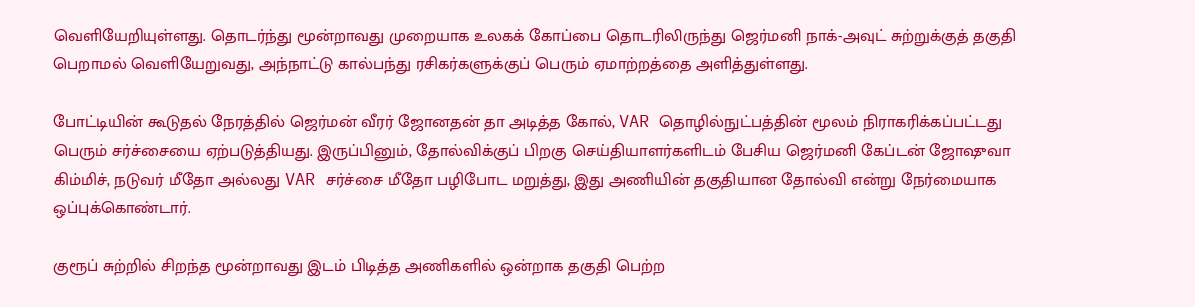வெளியேறியுள்ளது. தொடர்ந்து மூன்றாவது முறையாக உலகக் கோப்பை தொடரிலிருந்து ஜெர்மனி நாக்-அவுட் சுற்றுக்குத் தகுதி பெறாமல் வெளியேறுவது, அந்நாட்டு கால்பந்து ரசிகர்களுக்குப் பெரும் ஏமாற்றத்தை அளித்துள்ளது.

போட்டியின் கூடுதல் நேரத்தில் ஜெர்மன் வீரர் ஜோனதன் தா அடித்த கோல், VAR தொழில்நுட்பத்தின் மூலம் நிராகரிக்கப்பட்டது பெரும் சர்ச்சையை ஏற்படுத்தியது. இருப்பினும், தோல்விக்குப் பிறகு செய்தியாளர்களிடம் பேசிய ஜெர்மனி கேப்டன் ஜோஷுவா கிம்மிச், நடுவர் மீதோ அல்லது VAR சர்ச்சை மீதோ பழிபோட மறுத்து, இது அணியின் தகுதியான தோல்வி என்று நேர்மையாக ஒப்புக்கொண்டார்.

குரூப் சுற்றில் சிறந்த மூன்றாவது இடம் பிடித்த அணிகளில் ஒன்றாக தகுதி பெற்ற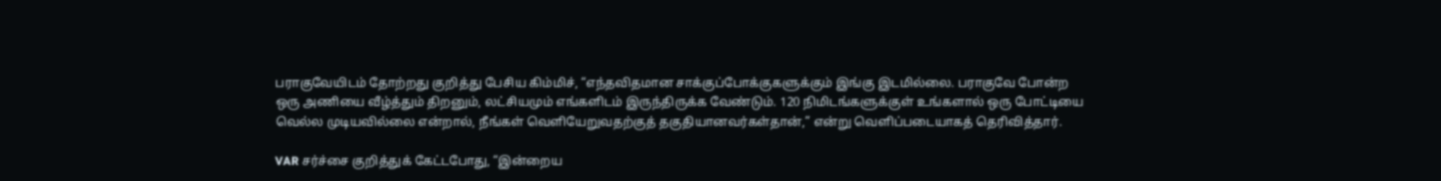பராகுவேயிடம் தோற்றது குறித்து பேசிய கிம்மிச், “எந்தவிதமான சாக்குப்போக்குகளுக்கும் இங்கு இடமில்லை. பராகுவே போன்ற ஒரு அணியை வீழ்த்தும் திறனும், லட்சியமும் எங்களிடம் இருந்திருக்க வேண்டும். 120 நிமிடங்களுக்குள் உங்களால் ஒரு போட்டியை வெல்ல முடியவில்லை என்றால், நீங்கள் வெளியேறுவதற்குத் தகுதியானவர்கள்தான்,” என்று வெளிப்படையாகத் தெரிவித்தார்.

VAR சர்ச்சை குறித்துக் கேட்டபோது, “இன்றைய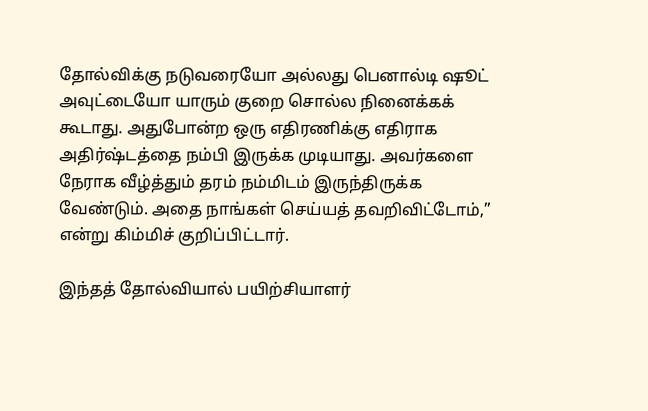தோல்விக்கு நடுவரையோ அல்லது பெனால்டி ஷூட் அவுட்டையோ யாரும் குறை சொல்ல நினைக்கக் கூடாது. அதுபோன்ற ஒரு எதிரணிக்கு எதிராக அதிர்ஷ்டத்தை நம்பி இருக்க முடியாது. அவர்களை நேராக வீழ்த்தும் தரம் நம்மிடம் இருந்திருக்க வேண்டும். அதை நாங்கள் செய்யத் தவறிவிட்டோம்,” என்று கிம்மிச் குறிப்பிட்டார்.

இந்தத் தோல்வியால் பயிற்சியாளர்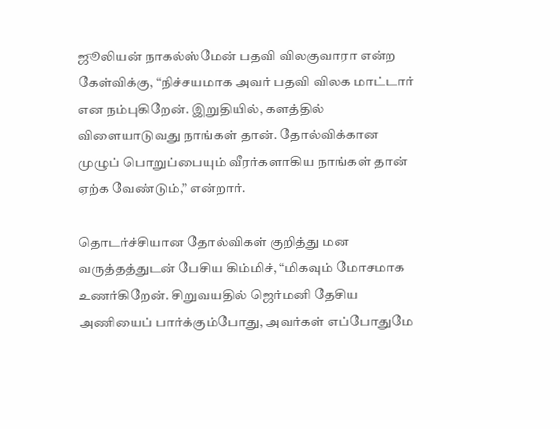ஜூலியன் நாகல்ஸ்மேன் பதவி விலகுவாரா என்ற கேள்விக்கு, “நிச்சயமாக அவர் பதவி விலக மாட்டார் என நம்புகிறேன். இறுதியில், களத்தில் விளையாடுவது நாங்கள் தான். தோல்விக்கான முழுப் பொறுப்பையும் வீரர்களாகிய நாங்கள் தான் ஏற்க வேண்டும்,” என்றார்.

தொடர்ச்சியான தோல்விகள் குறித்து மன வருத்தத்துடன் பேசிய கிம்மிச், “மிகவும் மோசமாக உணர்கிறேன். சிறுவயதில் ஜெர்மனி தேசிய அணியைப் பார்க்கும்போது, அவர்கள் எப்போதுமே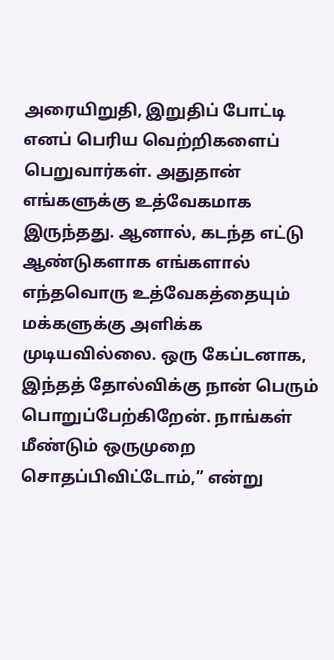அரையிறுதி, இறுதிப் போட்டி எனப் பெரிய வெற்றிகளைப் பெறுவார்கள். அதுதான் எங்களுக்கு உத்வேகமாக இருந்தது. ஆனால், கடந்த எட்டு ஆண்டுகளாக எங்களால் எந்தவொரு உத்வேகத்தையும் மக்களுக்கு அளிக்க முடியவில்லை. ஒரு கேப்டனாக, இந்தத் தோல்விக்கு நான் பெரும் பொறுப்பேற்கிறேன். நாங்கள் மீண்டும் ஒருமுறை சொதப்பிவிட்டோம்,” என்று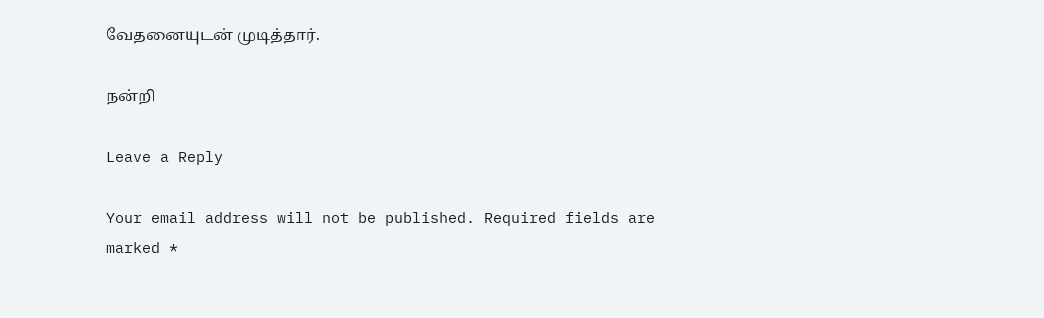வேதனையுடன் முடித்தார்.

நன்றி

Leave a Reply

Your email address will not be published. Required fields are marked *